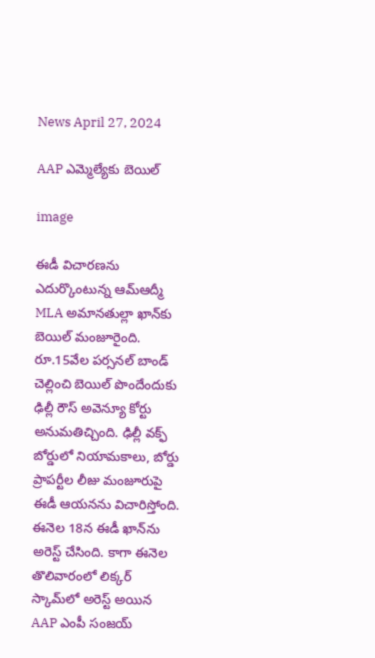News April 27, 2024

AAP ఎమ్మెల్యేకు బెయిల్

image

ఈడీ విచారణను ఎదుర్కొంటున్న ఆమ్ఆద్మీ MLA అమానతుల్లా ఖాన్‌కు బెయిల్ మంజూరైంది. రూ.15వేల పర్సనల్ బాండ్ చెల్లించి బెయిల్ పొందేందుకు ఢిల్లీ రౌస్ అవెన్యూ కోర్టు అనుమతిచ్చింది. ఢిల్లీ వక్ఫ్ బోర్డులో నియామకాలు, బోర్డు ప్రాపర్టీల లీజు మంజూరుపై ఈడీ ఆయనను విచారిస్తోంది. ఈనెల 18న ఈడీ ఖాన్‌ను అరెస్ట్ చేసింది. కాగా ఈనెల తొలివారంలో లిక్కర్ స్కామ్‌లో అరెస్ట్ అయిన AAP ఎంపీ సంజయ్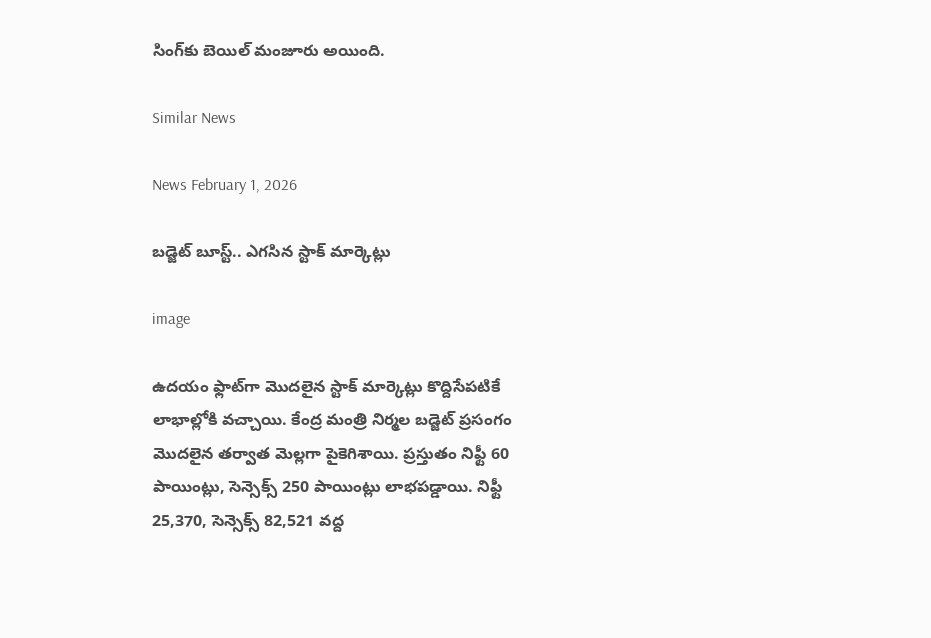సింగ్‌కు బెయిల్ మంజూరు అయింది.

Similar News

News February 1, 2026

బడ్జెట్ బూస్ట్.. ఎగసిన స్టాక్ మార్కెట్లు

image

ఉదయం ఫ్లాట్‌గా మొదలైన స్టాక్ మార్కెట్లు కొద్దిసేపటికే లాభాల్లోకి వచ్చాయి. కేంద్ర మంత్రి నిర్మల బడ్జెట్ ప్రసంగం మొదలైన తర్వాత మెల్లగా పైకెగిశాయి. ప్రస్తుతం నిఫ్టీ 60 పాయింట్లు, సెన్సెక్స్ 250 పాయింట్లు లాభపడ్డాయి. నిఫ్టీ 25,370, సెన్సెక్స్ 82,521 వద్ద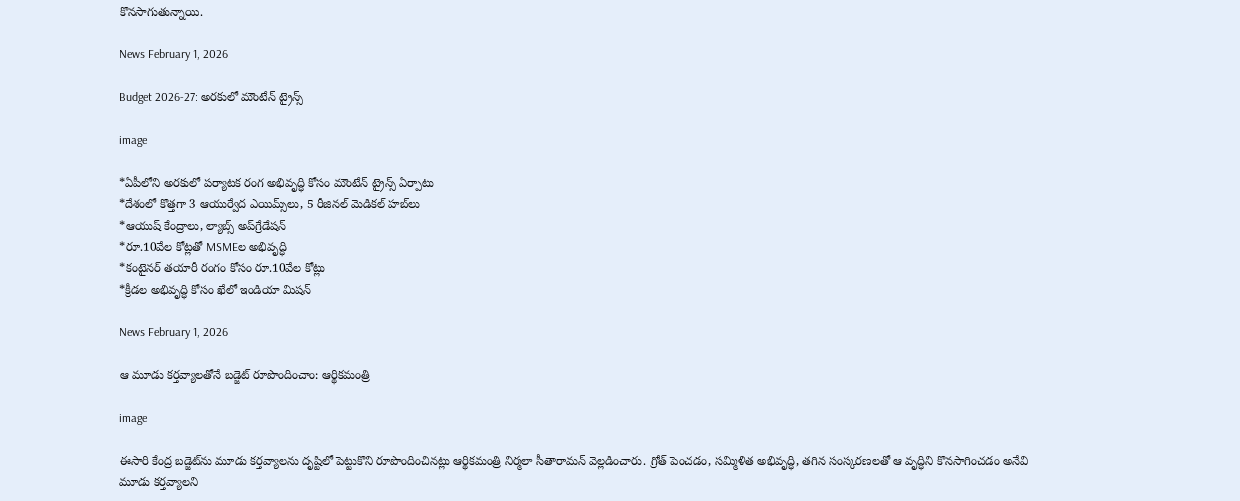కొనసాగుతున్నాయి.

News February 1, 2026

Budget 2026-27: అరకులో మౌంటేన్ ట్రైన్స్

image

*ఏపీలోని అరకులో పర్యాటక రంగ అభివృద్ధి కోసం మౌంటేన్ ట్రైన్స్ ఏర్పాటు
*దేశంలో కొత్తగా 3 ఆయుర్వేద ఎయిమ్స్‌లు, 5 రీజినల్ మెడికల్ హబ్‌లు
*ఆయుష్ కేంద్రాలు, ల్యాబ్స్ అప్‌గ్రేడేషన్
*రూ.10వేల కోట్లతో MSMEల అభివృద్ధి
*కంటైనర్ తయారీ రంగం కోసం రూ.10వేల కోట్లు
*క్రీడల అభివృద్ధి కోసం ఖేలో ఇండియా మిషన్

News February 1, 2026

ఆ మూడు కర్తవ్యాలతోనే బడ్జెట్ రూపొందించాం: ఆర్థికమంత్రి

image

ఈసారి కేంద్ర బడ్జెట్‌ను మూడు కర్తవ్యాలను దృష్టిలో పెట్టుకొని రూపొందించినట్లు ఆర్థికమంత్రి నిర్మలా సీతారామన్ వెల్లడించారు. గ్రోత్ పెంచడం, సమ్మిళిత అభివృద్ధి, తగిన సంస్కరణలతో ఆ వృద్ధిని కొనసాగించడం అనేవి మూడు కర్తవ్యాలని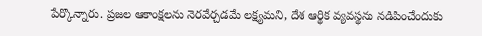పేర్కొన్నారు. ప్రజల ఆకాంక్షలను నెరవేర్చడమే లక్ష్యమని, దేశ ఆర్థిక వ్యవస్థను నడిపించేందుకు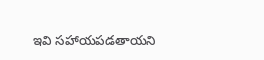ఇవి సహాయపడతాయని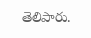తెలిపారు.